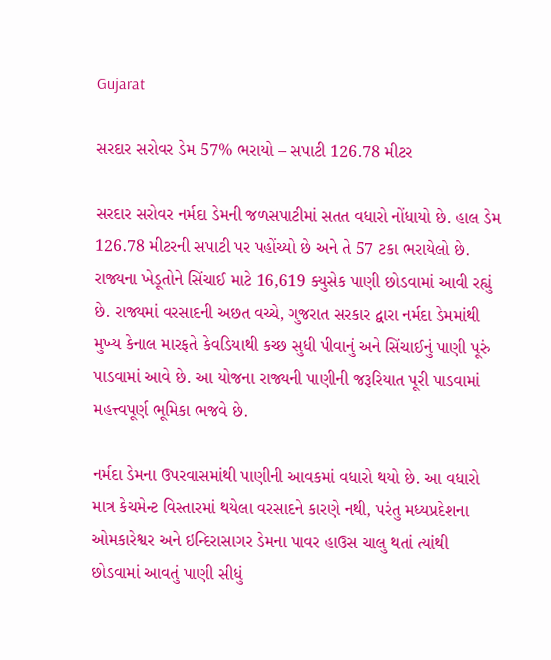Gujarat

સરદાર સરોવર ડેમ 57% ભરાયો – સપાટી 126.78 મીટર

સરદાર સરોવર નર્મદા ડેમની જળસપાટીમાં સતત વધારો નોંધાયો છે. હાલ ડેમ 126.78 મીટરની સપાટી પર પહોંચ્યો છે અને તે 57 ટકા ભરાયેલો છે. રાજ્યના ખેડૂતોને સિંચાઈ માટે 16,619 ક્યુસેક પાણી છોડવામાં આવી રહ્યું છે. રાજ્યમાં વરસાદની અછત વચ્ચે, ગુજરાત સરકાર દ્વારા નર્મદા ડેમમાંથી મુખ્ય કેનાલ મારફતે કેવડિયાથી કચ્છ સુધી પીવાનું અને સિંચાઈનું પાણી પૂરું પાડવામાં આવે છે. આ યોજના રાજ્યની પાણીની જરૂરિયાત પૂરી પાડવામાં મહત્ત્વપૂર્ણ ભૂમિકા ભજવે છે.

નર્મદા ડેમના ઉપરવાસમાંથી પાણીની આવકમાં વધારો થયો છે. આ વધારો માત્ર કેચમેન્ટ વિસ્તારમાં થયેલા વરસાદને કારણે નથી, પરંતુ મધ્યપ્રદેશના ઓમકારેશ્વર અને ઇન્દિરાસાગર ડેમના પાવર હાઉસ ચાલુ થતાં ત્યાંથી છોડવામાં આવતું પાણી સીધું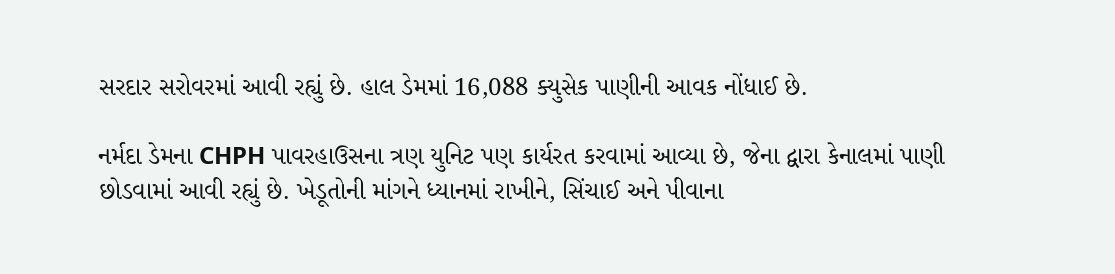સરદાર સરોવરમાં આવી રહ્યું છે. હાલ ડેમમાં 16,088 ક્યુસેક પાણીની આવક નોંધાઈ છે.

નર્મદા ડેમના CHPH પાવરહાઉસના ત્રણ યુનિટ પણ કાર્યરત કરવામાં આવ્યા છે, જેના દ્વારા કેનાલમાં પાણી છોડવામાં આવી રહ્યું છે. ખેડૂતોની માંગને ધ્યાનમાં રાખીને, સિંચાઈ અને પીવાના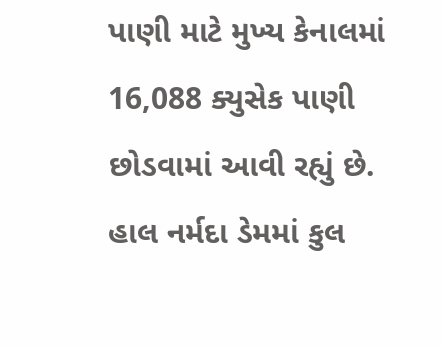પાણી માટે મુખ્ય કેનાલમાં 16,088 ક્યુસેક પાણી છોડવામાં આવી રહ્યું છે. હાલ નર્મદા ડેમમાં કુલ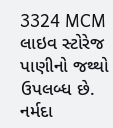3324 MCM લાઇવ સ્ટોરેજ પાણીનો જથ્થો ઉપલબ્ધ છે. નર્મદા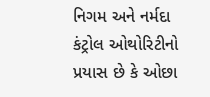નિગમ અને નર્મદા કંટ્રોલ ઓથોરિટીનો પ્રયાસ છે કે ઓછા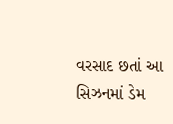વરસાદ છતાં આ સિઝનમાં ડેમ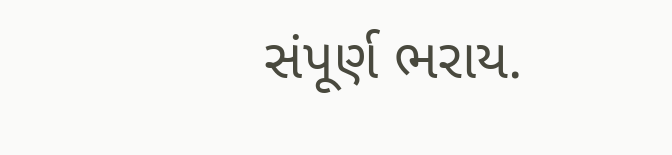સંપૂર્ણ ભરાય.